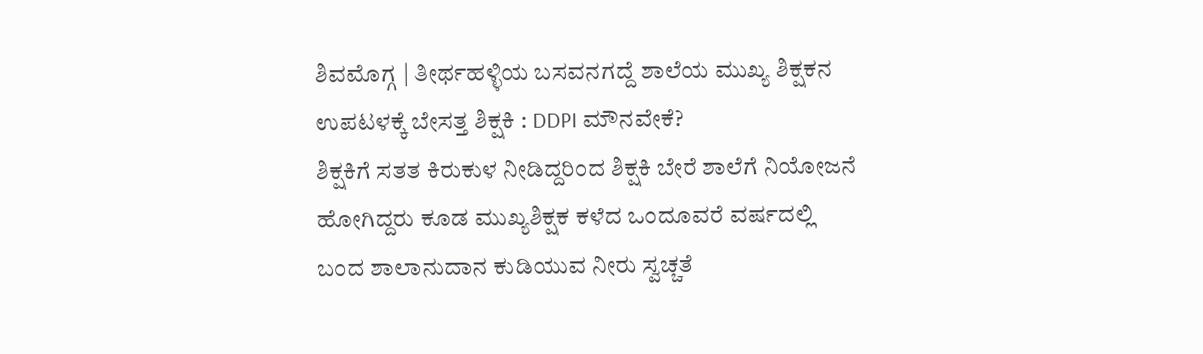ಶಿವಮೊಗ್ಗ | ತೀರ್ಥಹಳ್ಳಿಯ ಬಸವನಗದ್ದೆ ಶಾಲೆಯ ಮುಖ್ಯ ಶಿಕ್ಷಕನ ಉಪಟಳಕ್ಕೆ ಬೇಸತ್ತ ಶಿಕ್ಷಕಿ : DDPI ಮೌನವೇಕೆ?
ಶಿಕ್ಷಕಿಗೆ ಸತತ ಕಿರುಕುಳ ನೀಡಿದ್ದರಿಂದ ಶಿಕ್ಷಕಿ ಬೇರೆ ಶಾಲೆಗೆ ನಿಯೋಜನೆ ಹೋಗಿದ್ದರು ಕೂಡ ಮುಖ್ಯಶಿಕ್ಷಕ ಕಳೆದ ಒಂದೂವರೆ ವರ್ಷದಲ್ಲಿ ಬಂದ ಶಾಲಾನುದಾನ ಕುಡಿಯುವ ನೀರು ಸ್ವಚ್ಚತೆ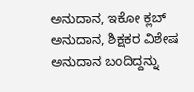ಅನುದಾನ, ಇಕೋ ಕ್ಲಬ್ ಅನುದಾನ, ಶಿಕ್ಷಕರ ವಿಶೇಷ ಅನುದಾನ ಬಂದಿದ್ದನ್ನು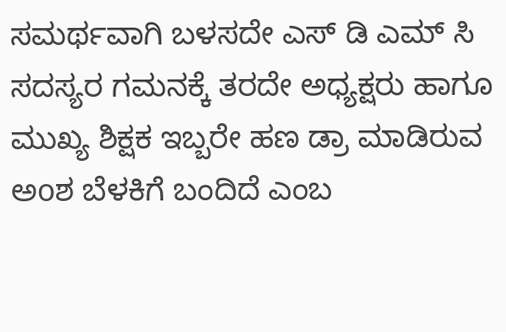ಸಮರ್ಥವಾಗಿ ಬಳಸದೇ ಎಸ್ ಡಿ ಎಮ್ ಸಿ ಸದಸ್ಯರ ಗಮನಕ್ಕೆ ತರದೇ ಅಧ್ಯಕ್ಷರು ಹಾಗೂ ಮುಖ್ಯ ಶಿಕ್ಷಕ ಇಬ್ಬರೇ ಹಣ ಡ್ರಾ ಮಾಡಿರುವ ಅoಶ ಬೆಳಕಿಗೆ ಬಂದಿದೆ ಎಂಬ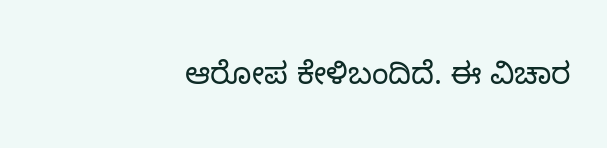ಆರೋಪ ಕೇಳಿಬಂದಿದೆ. ಈ ವಿಚಾರ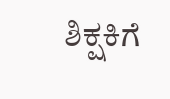ಶಿಕ್ಷಕಿಗೆ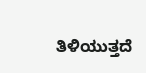ತಿಳಿಯುತ್ತದೆ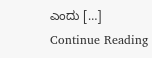ಎಂದು […]
Continue Reading